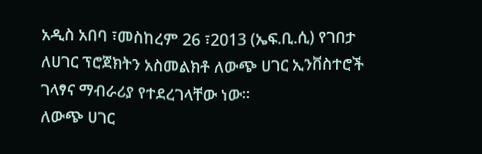አዲስ አበባ ፣መስከረም 26 ፣2013 (ኤፍ.ቢ.ሲ) የገበታ ለሀገር ፕሮጀክትን አስመልክቶ ለውጭ ሀገር ኢንቨስተሮች ገላፃና ማብራሪያ የተደረገላቸው ነው።
ለውጭ ሀገር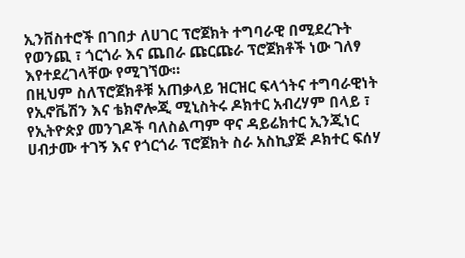ኢንቨስተሮች በገበታ ለሀገር ፕሮጀክት ተግባራዊ በሚደረጉት የወንጪ ፣ ጎርጎራ እና ጨበራ ጩርጩራ ፕሮጀክቶች ነው ገለፃ እየተደረገላቸው የሚገኘው።
በዚህም ስለፕሮጀክቶቹ አጠቃላይ ዝርዝር ፍላጎትና ተግባራዊነት የኢኖቬሽን እና ቴክኖሎጂ ሚኒስትሩ ዶክተር አብረሃም በላይ ፣ የኢትዮጵያ መንገዶች ባለስልጣም ዋና ዳይሬክተር ኢንጂነር ሀብታሙ ተገኝ እና የጎርጎራ ፕሮጀክት ስራ አስኪያጅ ዶክተር ፍሰሃ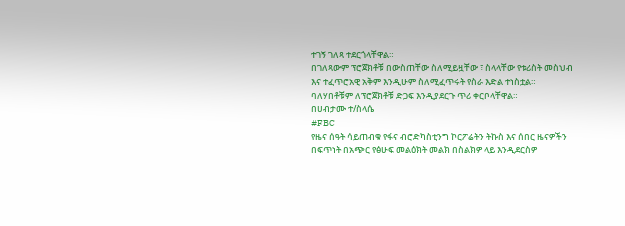ተገኝ ገለጻ ተደርጎላቸዋል።
በገለጻውም ፕሮጀክቶቹ በውስጠቸው ስለሚይዟቸው ፣ ስላላቸው የቱሪስት መስህብ እና ተፈጥሮአዊ አቅም እንዲሁም ስለሚፈጥሩት የስራ እድል ተነስቷል።
ባለሃበቶቹም ለፕሮጀክቶቹ ድጋፍ እንዲያደርጉ ጥሪ ቀርቦላቸዋል።
በሀብታሙ ተ/ስላሴ
#FBC
የዜና ሰዓት ሳይጠብቁ የፋና ብሮድካስቲንግ ኮርፖሬትን ትኩስ እና ሰበር ዜናዎችን በፍጥነት በአጭር የፅሁፍ መልዕክት መልክ በስልክዎ ላይ እንዲደርስዎ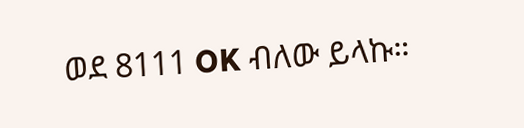ወደ 8111 OK ብለው ይላኩ።